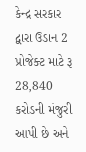કેન્દ્ર સરકાર દ્વારા ઉડાન 2 પ્રોજેક્ટ માટે રૂ 28,840 કરોડની મંજુરી આપી છે અને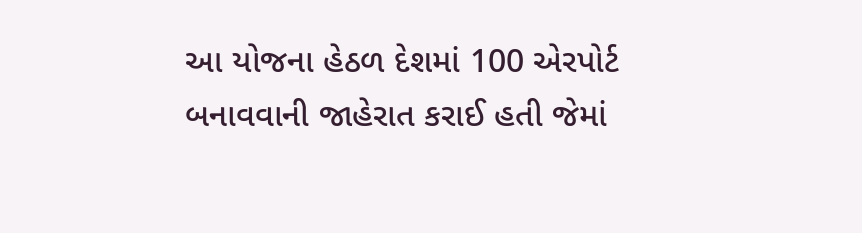આ યોજના હેઠળ દેશમાં 100 એરપોર્ટ બનાવવાની જાહેરાત કરાઈ હતી જેમાં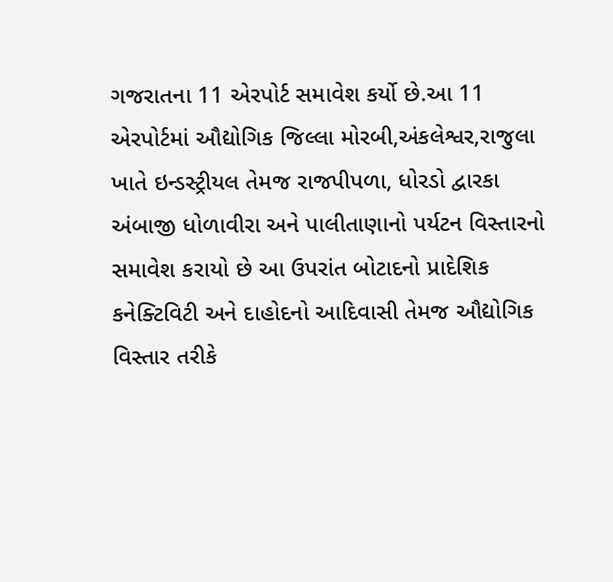ગજરાતના 11 એરપોર્ટ સમાવેશ કર્યો છે.આ 11 એરપોર્ટમાં ઔદ્યોગિક જિલ્લા મોરબી,અંકલેશ્વર,રાજુલા ખાતે ઇન્ડસ્ટ્રીયલ તેમજ રાજપીપળા, ધોરડો દ્વારકા અંબાજી ધોળાવીરા અને પાલીતાણાનો પર્યટન વિસ્તારનો સમાવેશ કરાયો છે આ ઉપરાંત બોટાદનો પ્રાદેશિક કનેક્ટિવિટી અને દાહોદનો આદિવાસી તેમજ ઔદ્યોગિક વિસ્તાર તરીકે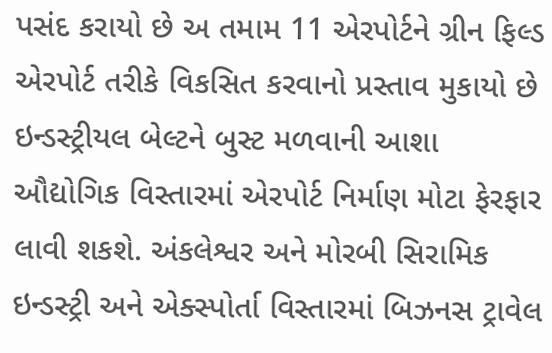પસંદ કરાયો છે અ તમામ 11 એરપોર્ટને ગ્રીન ફિલ્ડ એરપોર્ટ તરીકે વિકસિત કરવાનો પ્રસ્તાવ મુકાયો છે
ઇન્ડસ્ટ્રીયલ બેલ્ટને બુસ્ટ મળવાની આશા ઔદ્યોગિક વિસ્તારમાં એરપોર્ટ નિર્માણ મોટા ફેરફાર લાવી શકશે. અંકલેશ્વર અને મોરબી સિરામિક ઇન્ડસ્ટ્રી અને એક્સ્પોર્તા વિસ્તારમાં બિઝનસ ટ્રાવેલ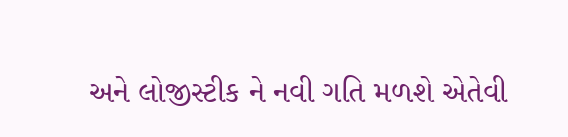અને લોજીસ્ટીક ને નવી ગતિ મળશે એતેવી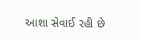આશા સેવાઈ રહી છે